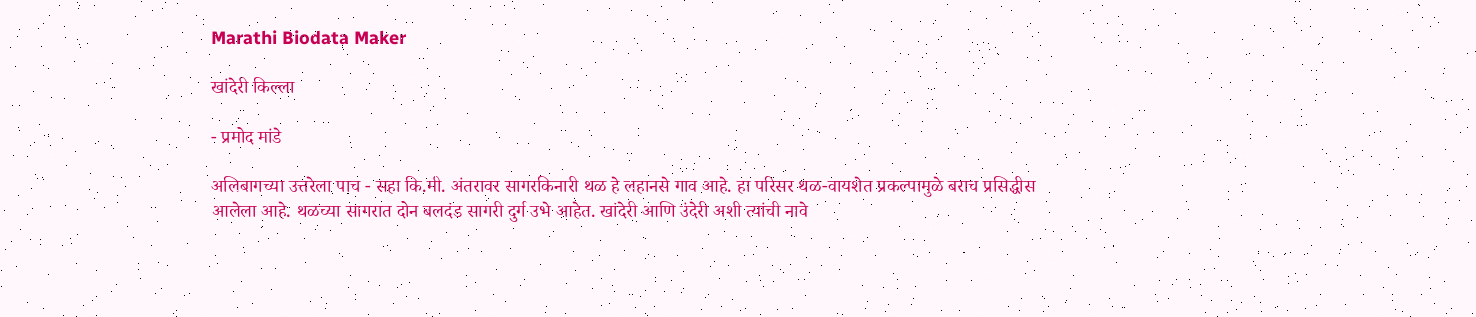Marathi Biodata Maker

खांदेरी किल्ला

- प्रमोद मांडे

अलिबागच्या उत्तरेला पाच - सहा कि.मी. अंतरावर सागरकिनारी थळ हे लहानसे गाव आहे. हा परिसर थळ-वायशेत प्रकल्पामुळे बराच प्रसिद्धीस आलेला आहे. थळच्या सागरात दोन बलदंड सागरी दुर्ग उभे आहेत. खांदेरी आणि उंदेरी अशी त्यांची नावे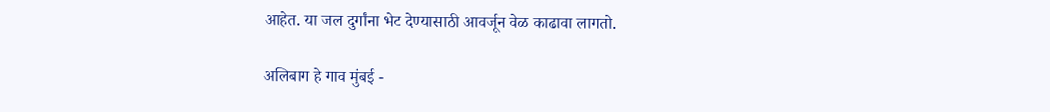आहेत. या जल दुर्गांना भेट देण्यासाठी आवर्जून वेळ काढावा लागतो.

अलिबाग हे गाव मुंबई -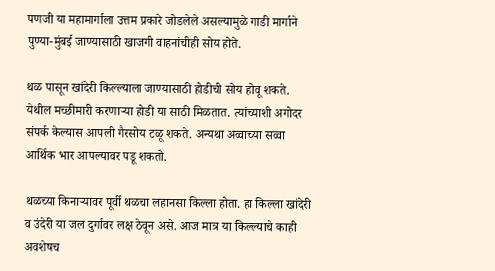पणजी या महामार्गाला उत्तम प्रकारे जोडलेले असल्यामुळे गाडी मार्गाने पुण्या-मुंबई जाण्यासाठी खाजगी वाहनांचीही सोय होते.

थळ पासून खांदेरी किल्ल्याला जाण्यासाठी होडीची सोय होवू शकते. येथील मच्छीमारी करणार्‍या होडी या साठी मिळतात. त्यांच्याशी अगोदर संपर्क केल्यास आपली गैरसोय टळू शकते. अन्यथा अव्वाच्या सव्वा आर्थिक भार आपल्यावर पडू शकतो.

थळच्या किनार्‍यावर पूर्वी थळचा लहानसा किल्ला होता. हा किल्ला खांदेरी व उंदेरी या जल दुर्गावर लक्ष ठेवून असे. आज मात्र या किल्ल्याचे काही अवशेषच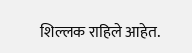शिल्लक राहिले आहेत.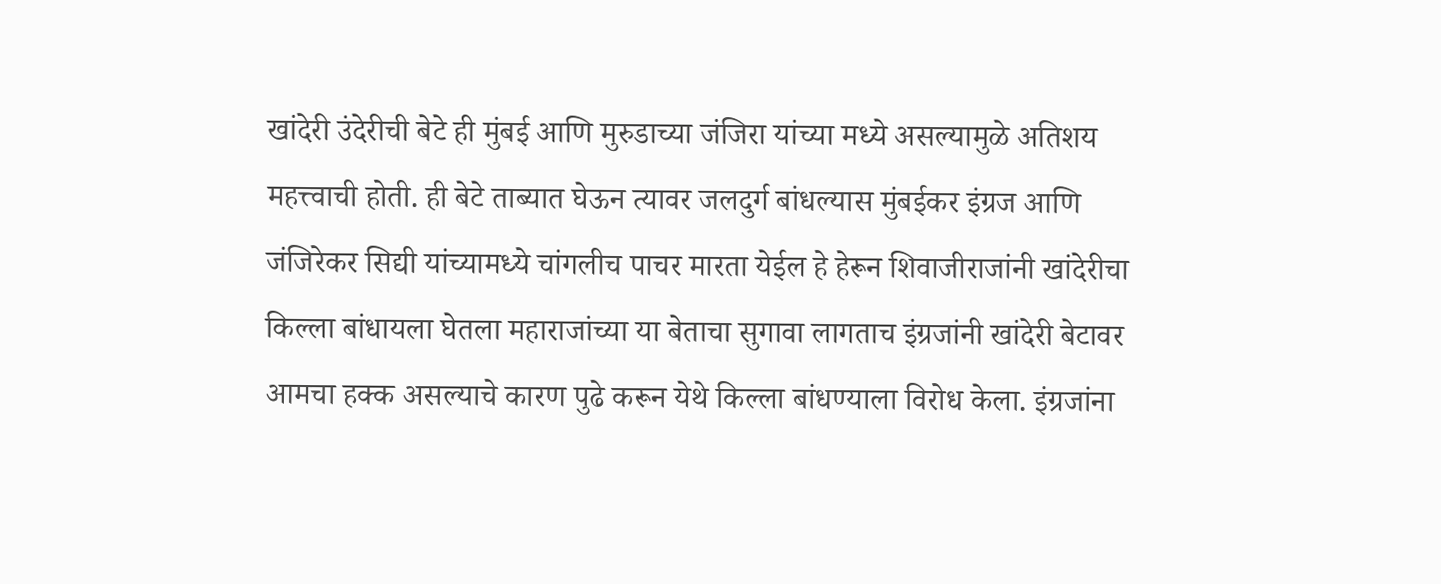खांदेरी उंदेरीची बेटे ही मुंबई आणि मुरुडाच्या जंजिरा यांच्या मध्ये असल्यामुळे अतिशय महत्त्वाची होती. ही बेटे ताब्यात घेऊन त्यावर जलदुर्ग बांधल्यास मुंबईकर इंग्रज आणि जंजिरेकर सिद्यी यांच्यामध्ये चांगलीच पाचर मारता येईल हे हेरून शिवाजीराजांनी खांदेरीचा किल्ला बांधायला घेतला महाराजांच्या या बेताचा सुगावा लागताच इंग्रजांनी खांदेरी बेटावर आमचा हक्क असल्याचे कारण पुढे करून येथे किल्ला बांधण्याला विरोध केला. इंग्रजांना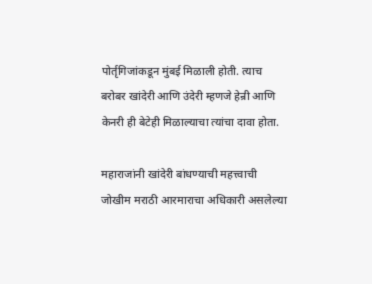पोर्तृगिजांकडून मुंबई मिळाली होती. त्याच बरोबर खांदेरी आणि उंदेरी म्हणजे हेन्री आणि केनरी ही बेटेही मिळाल्याचा त्यांचा दावा होता.

महाराजांनी खांदेरी बांधण्याची महत्त्वाची जोखीम मराठी आरमाराचा अधिकारी असलेल्या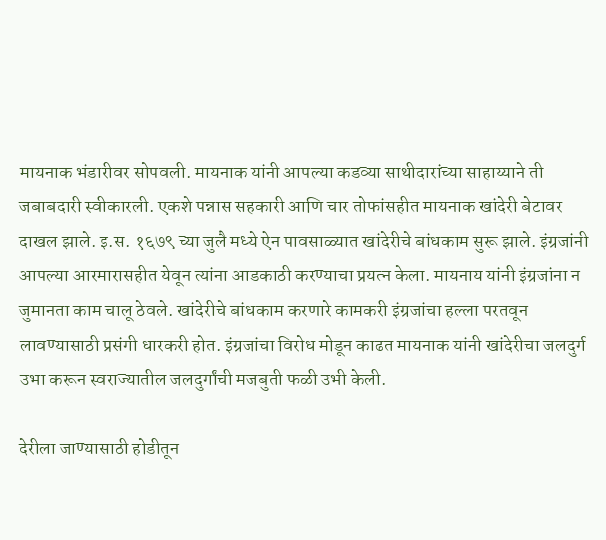मायनाक भंडारीवर सोपवली. मायनाक यांनी आपल्या कडव्या साथीदारांच्या साहाय्याने ती जबाबदारी स्वीकारली. एकशे पन्नास सहकारी आणि चार तोफांसहीत मायनाक खांदेरी बेटावर दाखल झाले. इ.स. १६७९ च्या जुलै मध्ये ऐन पावसाळ्यात खांदेरीचे बांधकाम सुरू झाले. इंग्रजांनी आपल्या आरमारासहीत येवून त्यांना आडकाठी करण्याचा प्रयत्न केला. मायनाय यांनी इंग्रजांना न जुमानता काम चालू ठेवले. खांदेरीचे बांधकाम करणारे कामकरी इंग्रजांचा हल्ला परतवून लावण्यासाठी प्रसंगी धारकरी होत. इंग्रजांचा विरोध मोडून काढत मायनाक यांनी खांदेरीचा जलदुर्ग उभा करून स्वराज्यातील जलदुर्गांची मजबुती फळी उभी केली.

देरीला जाण्यासाठी होडीतून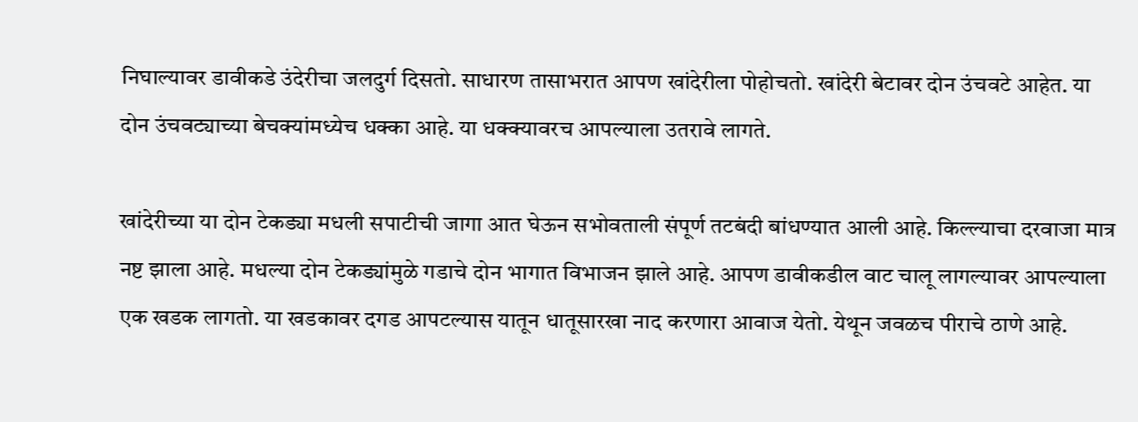निघाल्यावर डावीकडे उंदेरीचा जलदुर्ग दिसतो. साधारण तासाभरात आपण खांदेरीला पोहोचतो. खांदेरी बेटावर दोन उंचवटे आहेत. या दोन उंचवट्याच्या बेचक्यांमध्येच धक्का आहे. या धक्क्यावरच आपल्याला उतरावे लागते.

खांदेरीच्या या दोन टेकड्या मधली सपाटीची जागा आत घेऊन सभोवताली संपूर्ण तटबंदी बांधण्यात आली आहे. किल्ल्याचा दरवाजा मात्र नष्ट झाला आहे. मधल्या दोन टेकड्यांमुळे गडाचे दोन भागात विभाजन झाले आहे. आपण डावीकडील वाट चालू लागल्यावर आपल्याला एक खडक लागतो. या खडकावर दगड आपटल्यास यातून धातूसारखा नाद करणारा आवाज येतो. येथून जवळच पीराचे ठाणे आहे.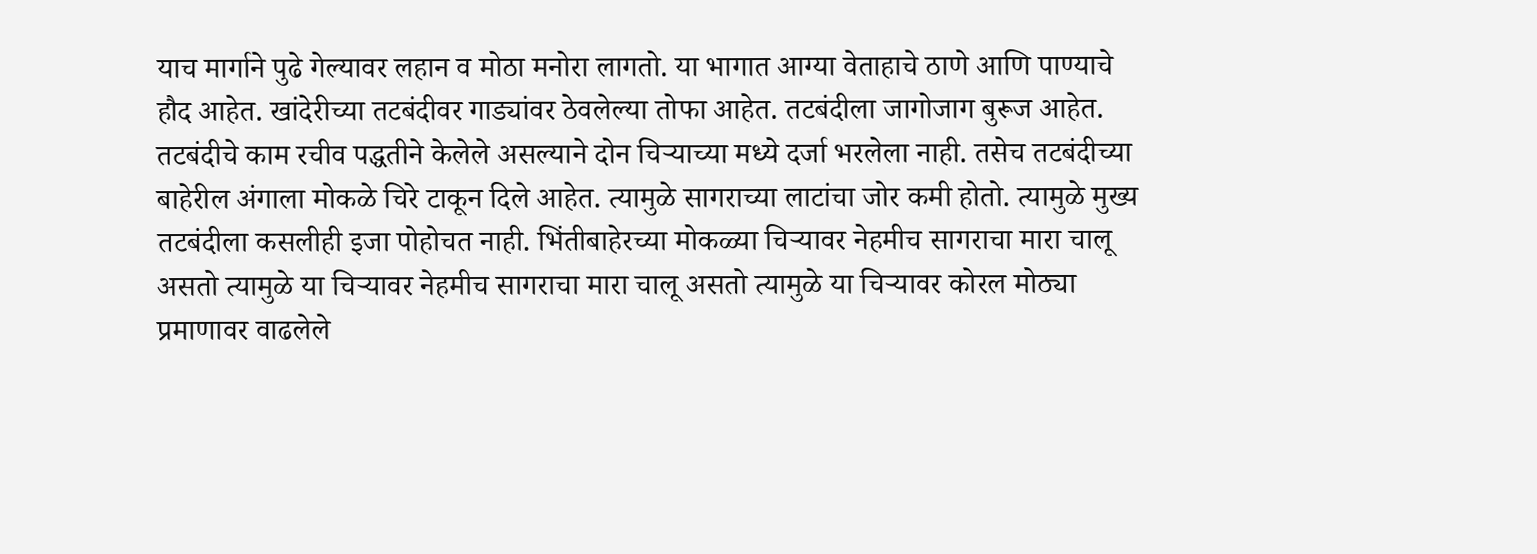याच मार्गाने पुढे गेल्यावर लहान व मोठा मनोरा लागतो. या भागात आग्या वेताहाचे ठाणे आणि पाण्याचे हौद आहेत. खांदेरीच्या तटबंदीवर गाड्यांवर ठेवलेल्या तोफा आहेत. तटबंदीला जागोजाग बुरूज आहेत. तटबंदीचे काम रचीव पद्धतीने केलेले असल्याने दोन चिर्‍याच्या मध्ये दर्जा भरलेला नाही. तसेच तटबंदीच्या बाहेरील अंगाला मोकळे चिरे टाकून दिले आहेत. त्यामुळे सागराच्या लाटांचा जोर कमी होतो. त्यामुळे मुख्य तटबंदीला कसलीही इजा पोहोचत नाही. भिंतीबाहेरच्या मोकळ्या चिर्‍यावर नेहमीच सागराचा मारा चालू असतो त्यामुळे या चिर्‍यावर नेहमीच सागराचा मारा चालू असतो त्यामुळे या चिर्‍यावर कोरल मोठ्या प्रमाणावर वाढलेले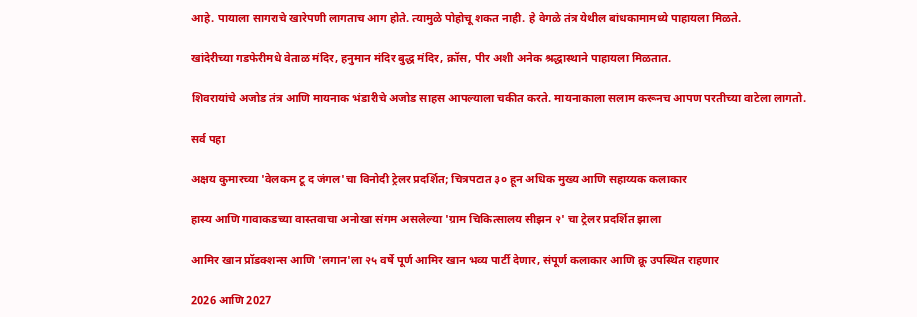आहे. पायाला सागराचे खारेपणी लागताच आग होते. त्यामुळे पोहोचू शकत नाही. हे वेगळे तंत्र येथील बांधकामामध्ये पाहायला मिळते.

खांदेरीच्या गडफेरीमधे वेताळ मंदिर, हनुमान मंदिर बुद्ध मंदिर, क्रॉस, पीर अशी अनेक श्रद्धास्थाने पाहायला मिळतात.

शिवरायांचे अजोड तंत्र आणि मायनाक भंडारीचे अजोड साहस आपल्याला चकीत करते. मायनाकाला सलाम करूनच आपण परतीच्या वाटेला लागतो.

सर्व पहा

अक्षय कुमारच्या 'वेलकम टू द जंगल'चा विनोदी ट्रेलर प्रदर्शित; चित्रपटात ३० हून अधिक मुख्य आणि सहाय्यक कलाकार

हास्य आणि गावाकडच्या वास्तवाचा अनोखा संगम असलेल्या 'ग्राम चिकित्सालय सीझन २' चा ट्रेलर प्रदर्शित झाला

आमिर खान प्रॉडक्शन्स आणि 'लगान'ला २५ वर्षे पूर्ण आमिर खान भव्य पार्टी देणार, संपूर्ण कलाकार आणि क्रू उपस्थित राहणार

2026 आणि 2027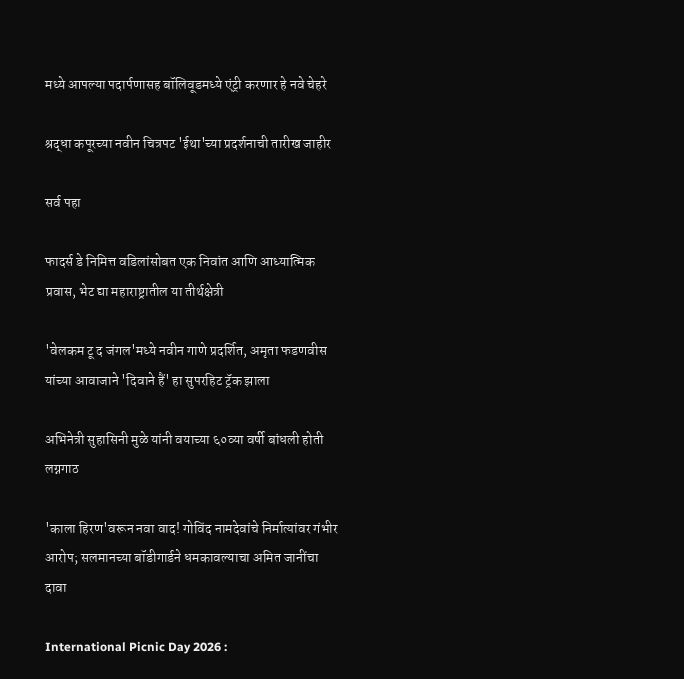मध्ये आपल्या पदार्पणासह बॉलिवूडमध्ये एंट्री करणार हे नवे चेहरे

श्रद्धा कपूरच्या नवीन चित्रपट 'ईथा'च्या प्रदर्शनाची तारीख जाहीर

सर्व पहा

फादर्स डे निमित्त वडिलांसोबत एक निवांत आणि आध्यात्मिक प्रवास, भेट द्या महाराष्ट्रातील या तीर्थक्षेत्री

'वेलकम टू द जंगल'मध्ये नवीन गाणे प्रदर्शित, अमृता फडणवीस यांच्या आवाजाने 'दिवाने हैं' हा सुपरहिट ट्रॅक झाला

अभिनेत्री सुहासिनी मुळे यांनी वयाच्या ६०व्या वर्षी बांधली होती लग्नगाठ

'काला हिरण'वरून नवा वाद! गोविंद नामदेवांचे निर्मात्यांवर गंभीर आरोप; सलमानच्या बॉडीगार्डने धमकावल्याचा अमित जानींचा दावा

International Picnic Day 2026 :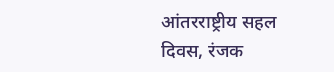आंतरराष्ट्रीय सहल दिवस, रंजक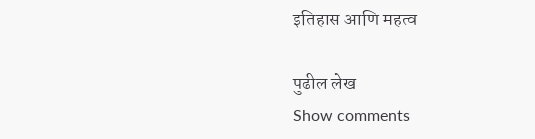इतिहास आणि महत्व

पुढील लेख
Show comments